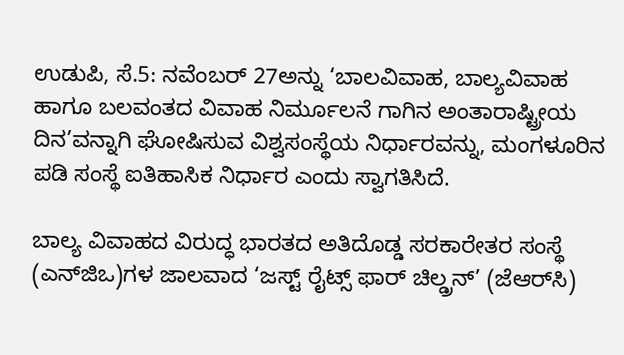ಉಡುಪಿ, ಸೆ.5: ನವೆಂಬರ್ 27ಅನ್ನು ‘ಬಾಲವಿವಾಹ, ಬಾಲ್ಯವಿವಾಹ ಹಾಗೂ ಬಲವಂತದ ವಿವಾಹ ನಿರ್ಮೂಲನೆ ಗಾಗಿನ ಅಂತಾರಾಷ್ಟ್ರೀಯ ದಿನ’ವನ್ನಾಗಿ ಘೋಷಿಸುವ ವಿಶ್ವಸಂಸ್ಥೆಯ ನಿರ್ಧಾರವನ್ನು, ಮಂಗಳೂರಿನ ಪಡಿ ಸಂಸ್ಥೆ ಐತಿಹಾಸಿಕ ನಿರ್ಧಾರ ಎಂದು ಸ್ವಾಗತಿಸಿದೆ.

ಬಾಲ್ಯ ವಿವಾಹದ ವಿರುದ್ಧ ಭಾರತದ ಅತಿದೊಡ್ಡ ಸರಕಾರೇತರ ಸಂಸ್ಥೆ (ಎನ್‌ಜಿಒ)ಗಳ ಜಾಲವಾದ ‘ಜಸ್ಟ್ ರೈಟ್ಸ್ ಫಾರ್ ಚಿಲ್ಡ್ರನ್’ (ಜೆಆರ್‌ಸಿ)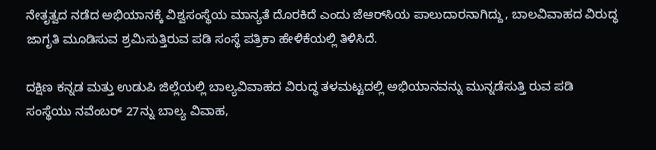ನೇತೃತ್ವದ ನಡೆದ ಅಭಿಯಾನಕ್ಕೆ ವಿಶ್ವಸಂಸ್ಥೆಯ ಮಾನ್ಯತೆ ದೊರಕಿದೆ ಎಂದು ಜೆಆರ್‌ಸಿಯ ಪಾಲುದಾರನಾಗಿದ್ದು, ಬಾಲವಿವಾಹದ ವಿರುದ್ಧ ಜಾಗೃತಿ ಮೂಡಿಸುವ ಶ್ರಮಿಸುತ್ತಿರುವ ಪಡಿ ಸಂಸ್ಥೆ ಪತ್ರಿಕಾ ಹೇಳಿಕೆಯಲ್ಲಿ ತಿಳಿಸಿದೆ.

ದಕ್ಷಿಣ ಕನ್ನಡ ಮತ್ತು ಉಡುಪಿ ಜಿಲ್ಲೆಯಲ್ಲಿ ಬಾಲ್ಯವಿವಾಹದ ವಿರುದ್ಧ ತಳಮಟ್ಟದಲ್ಲಿ ಅಭಿಯಾನವನ್ನು ಮುನ್ನಡೆಸುತ್ತಿ ರುವ ಪಡಿ ಸಂಸ್ಥೆಯು ನವೆಂಬರ್ 27ನ್ನು ಬಾಲ್ಯ ವಿವಾಹ,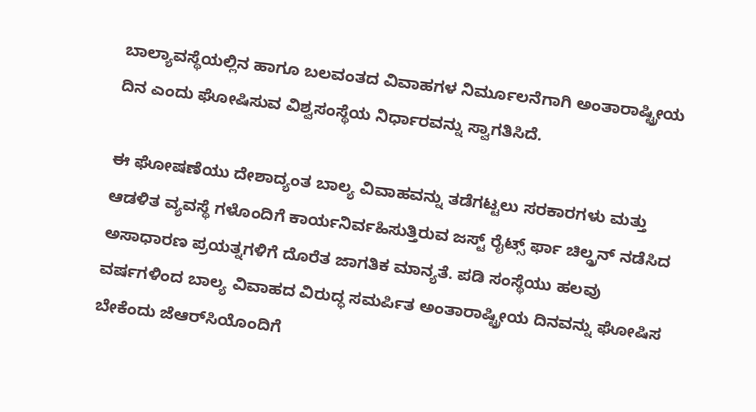ಬಾಲ್ಯಾವಸ್ಥೆಯಲ್ಲಿನ ಹಾಗೂ ಬಲವಂತದ ವಿವಾಹಗಳ ನಿರ್ಮೂಲನೆಗಾಗಿ ಅಂತಾರಾಷ್ಟ್ರೀಯ ದಿನ ಎಂದು ಘೋಷಿಸುವ ವಿಶ್ವಸಂಸ್ಥೆಯ ನಿರ್ಧಾರವನ್ನು ಸ್ವಾಗತಿಸಿದೆ.

ಈ ಘೋಷಣೆಯು ದೇಶಾದ್ಯಂತ ಬಾಲ್ಯ ವಿವಾಹವನ್ನು ತಡೆಗಟ್ಟಲು ಸರಕಾರಗಳು ಮತ್ತು ಆಡಳಿತ ವ್ಯವಸ್ಥೆ ಗಳೊಂದಿಗೆ ಕಾರ್ಯನಿರ್ವಹಿಸುತ್ತಿರುವ ಜಸ್ಟ್ ರೈಟ್ಸ್ ರ್ಫಾ ಚಿಲ್ಡ್ರನ್ ನಡೆಸಿದ ಅಸಾಧಾರಣ ಪ್ರಯತ್ನಗಳಿಗೆ ದೊರೆತ ಜಾಗತಿಕ ಮಾನ್ಯತೆ. ಪಡಿ ಸಂಸ್ಥೆಯು ಹಲವು ವರ್ಷಗಳಿಂದ ಬಾಲ್ಯ ವಿವಾಹದ ವಿರುದ್ಧ ಸಮರ್ಪಿತ ಅಂತಾರಾಷ್ಟ್ರೀಯ ದಿನವನ್ನು ಘೋಷಿಸ ಬೇಕೆಂದು ಜೆಆರ್‌ಸಿಯೊಂದಿಗೆ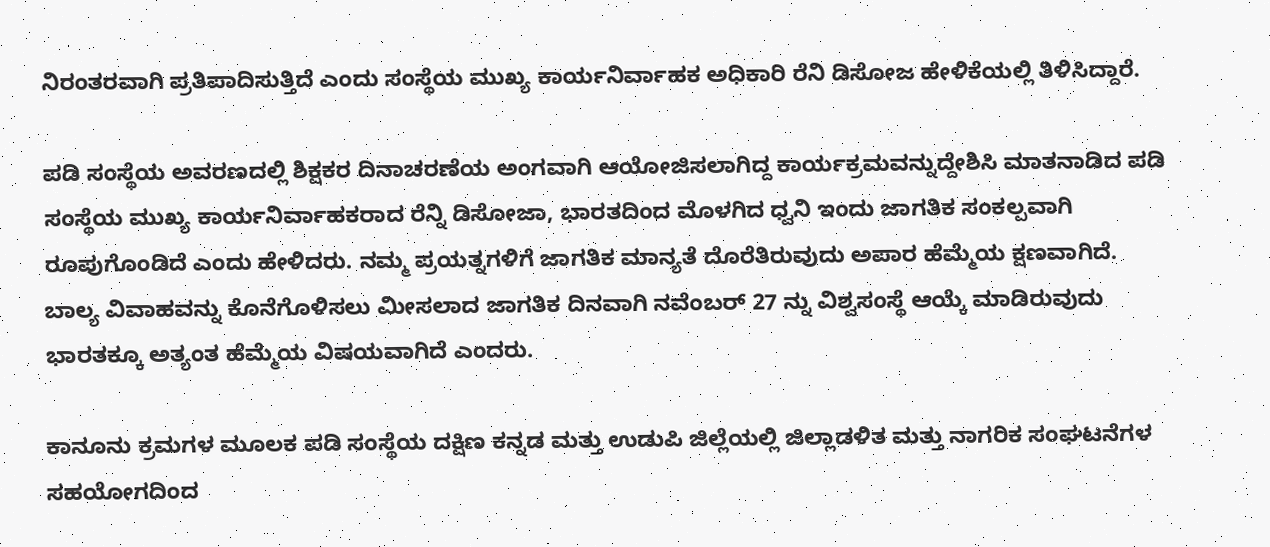ನಿರಂತರವಾಗಿ ಪ್ರತಿಪಾದಿಸುತ್ತಿದೆ ಎಂದು ಸಂಸ್ಥೆಯ ಮುಖ್ಯ ಕಾರ್ಯನಿರ್ವಾಹಕ ಅಧಿಕಾರಿ ರೆನಿ ಡಿಸೋಜ ಹೇಳಿಕೆಯಲ್ಲಿ ತಿಳಿಸಿದ್ದಾರೆ.

ಪಡಿ ಸಂಸ್ಥೆಯ ಅವರಣದಲ್ಲಿ ಶಿಕ್ಷಕರ ದಿನಾಚರಣೆಯ ಅಂಗವಾಗಿ ಆಯೋಜಿಸಲಾಗಿದ್ದ ಕಾರ್ಯಕ್ರಮವನ್ನುದ್ದೇಶಿಸಿ ಮಾತನಾಡಿದ ಪಡಿ ಸಂಸ್ಥೆಯ ಮುಖ್ಯ ಕಾರ್ಯನಿರ್ವಾಹಕರಾದ ರೆನ್ನಿ ಡಿಸೋಜಾ, ಭಾರತದಿಂದ ಮೊಳಗಿದ ಧ್ವನಿ ಇಂದು ಜಾಗತಿಕ ಸಂಕಲ್ಪವಾಗಿ ರೂಪುಗೊಂಡಿದೆ ಎಂದು ಹೇಳಿದರು. ನಮ್ಮ ಪ್ರಯತ್ನಗಳಿಗೆ ಜಾಗತಿಕ ಮಾನ್ಯತೆ ದೊರೆತಿರುವುದು ಅಪಾರ ಹೆಮ್ಮೆಯ ಕ್ಷಣವಾಗಿದೆ. ಬಾಲ್ಯ ವಿವಾಹವನ್ನು ಕೊನೆಗೊಳಿಸಲು ಮೀಸಲಾದ ಜಾಗತಿಕ ದಿನವಾಗಿ ನವೆಂಬರ್ 27 ನ್ನು ವಿಶ್ವಸಂಸ್ಥೆ ಆಯ್ಕೆ ಮಾಡಿರುವುದು ಭಾರತಕ್ಕೂ ಅತ್ಯಂತ ಹೆಮ್ಮೆಯ ವಿಷಯವಾಗಿದೆ ಎಂದರು.

ಕಾನೂನು ಕ್ರಮಗಳ ಮೂಲಕ ಪಡಿ ಸಂಸ್ಥೆಯ ದಕ್ಷಿಣ ಕನ್ನಡ ಮತ್ತು ಉಡುಪಿ ಜಿಲ್ಲೆಯಲ್ಲಿ ಜಿಲ್ಲಾಡಳಿತ ಮತ್ತು ನಾಗರಿಕ ಸಂಘಟನೆಗಳ ಸಹಯೋಗದಿಂದ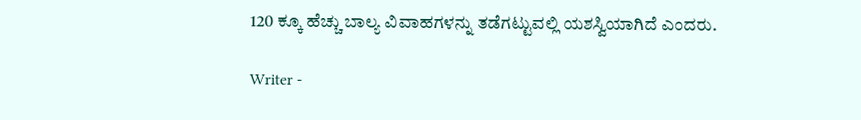120 ಕ್ಕೂ ಹೆಚ್ಚು ಬಾಲ್ಯ ವಿವಾಹಗಳನ್ನು ತಡೆಗಟ್ಟುವಲ್ಲಿ ಯಶಸ್ವಿಯಾಗಿದೆ ಎಂದರು.

Writer -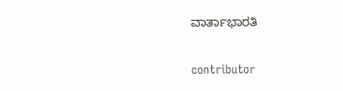ವಾರ್ತಾಭಾರತಿ

contributor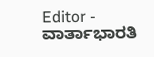Editor - ವಾರ್ತಾಭಾರತಿ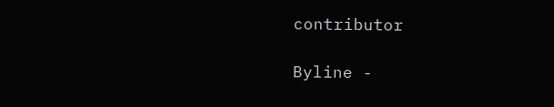contributor

Byline -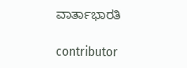ವಾರ್ತಾಭಾರತಿ

contributor